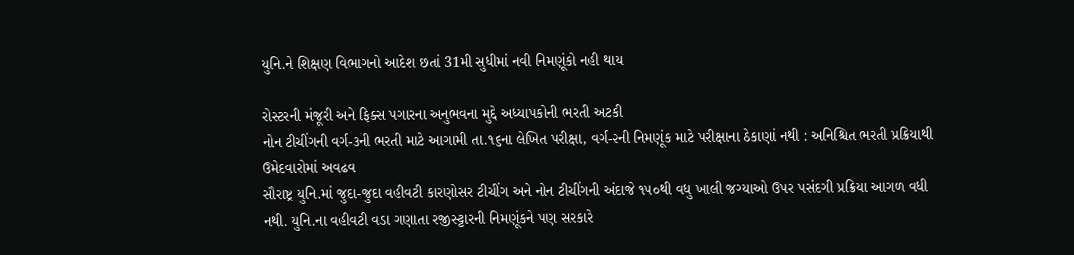યુનિ.ને શિક્ષણ વિભાગનો આદેશ છતાં 31મી સુધીમાં નવી નિમણૂંકો નહી થાય

રોસ્ટરની મંજૂરી અને ફિક્સ પગારના અનુભવના મુદ્દે અધ્યાપકોની ભરતી અટકી
નોન ટીચીંગની વર્ગ-૩ની ભરતી માટે આગામી તા.૧૬ના લેખિત પરીક્ષા, વર્ગ-૨ની નિમણૂંક માટે પરીક્ષાના ઠેકાણાં નથી : અનિશ્ચિત ભરતી પ્રક્રિયાથી ઉમેદવારોમાં અવઢવ
સૌરાષ્ટ્ર યુનિ.માં જુદા-જુદા વહીવટી કારણોસર ટીચીંગ અને નોન ટીચીંગની અંદાજે ૧૫૦થી વધુ ખાલી જગ્યાઓ ઉપર પસંદગી પ્રક્રિયા આગળ વધી નથી. યુનિ.ના વહીવટી વડા ગણાતા રજીસ્ટ્ટારની નિમણૂંકને પણ સરકારે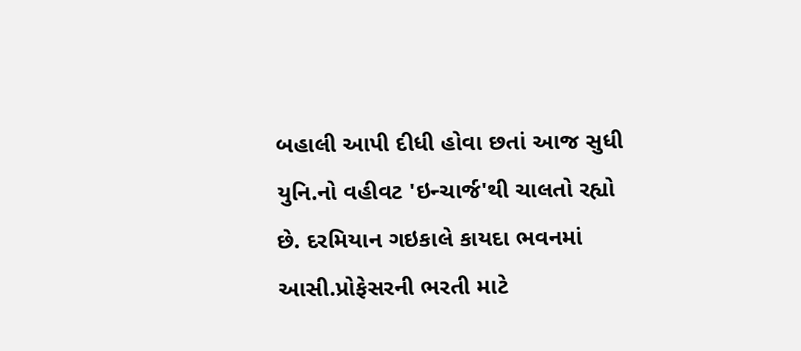બહાલી આપી દીધી હોવા છતાં આજ સુધી યુનિ.નો વહીવટ 'ઇન્ચાર્જ'થી ચાલતો રહ્યો છે. દરમિયાન ગઇકાલે કાયદા ભવનમાં આસી.પ્રોફેસરની ભરતી માટે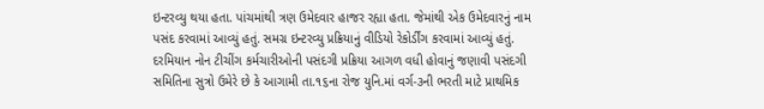ઇન્ટરવ્યુ થયા હતા. પાંચમાંથી ત્રણ ઉમેદવાર હાજર રહ્યા હતા. જેમાંથી એક ઉમેદવારનું નામ પસંદ કરવામાં આવ્યું હતું. સમગ્ર ઇન્ટરવ્યુ પ્રક્રિયાનું વીડિયો રેકોર્ડીંગ કરવામાં આવ્યું હતું.
દરમિયાન નોન ટીચીંગ કર્મચારીઓની પસંદગી પ્રક્રિયા આગળ વધી હોવાનું જણાવી પસંદગી સમિતિના સુત્રો ઉમેરે છે કે આગામી તા.૧૬ના રોજ યુનિ.માં વર્ગ-૩ની ભરતી માટે પ્રાથમિક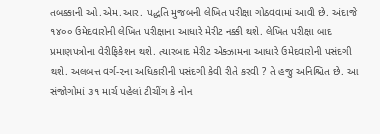તબક્કાની ઓ.એમ.આર. પદ્ધતિ મુજબની લેખિત પરીક્ષા ગોઠવવામાં આવી છે. અંદાજે ૧૪૦૦ ઉમેદવારોની લેખિત પરીક્ષાના આધારે મેરીટ નક્કી થશે. લેખિત પરીક્ષા બાદ પ્રમાણપત્રોના વેરીફિકેશન થશે. ત્યારબાદ મેરીટ એક્ઝામના આધારે ઉમેદવારોની પસંદગી થશે. અલબત્ત વર્ગ-૨ના અધિકારીની પસંદગી કેવી રીતે કરવી ? તે હજુ અનિશ્ચિત છે. આ સંજોગોમાં ૩૧ માર્ચ પહેલાં ટીચીંગ કે નોન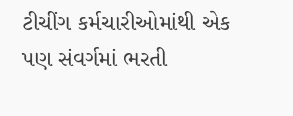ટીચીંગ કર્મચારીઓમાંથી એક પણ સંવર્ગમાં ભરતી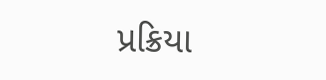પ્રક્રિયા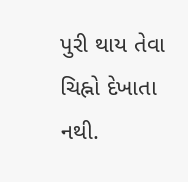પુરી થાય તેવા ચિહ્નો દેખાતા નથી.